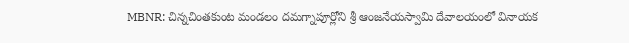MBNR: చిన్నచింతకుంట మండలం దమగ్నాపూర్లోని శ్రీ ఆంజనేయస్వామి దేవాలయంలో వినాయక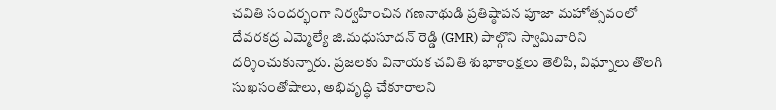చవితి సందర్భంగా నిర్వహించిన గణనాథుడి ప్రతిష్ఠాపన పూజా మహోత్సవంలో దేవరకద్ర ఎమ్మెల్యే జి.మధుసూదన్ రెడ్డి (GMR) పాల్గొని స్వామివారిని దర్శించుకున్నారు. ప్రజలకు వినాయక చవితి శుభాకాంక్షలు తెలిపి, విఘ్నాలు తొలగి సుఖసంతోషాలు, అభివృద్ధి చేకూరాలని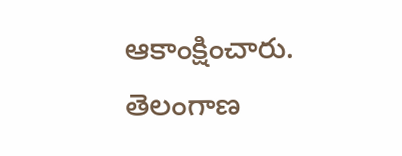ఆకాంక్షించారు.
తెలంగాణ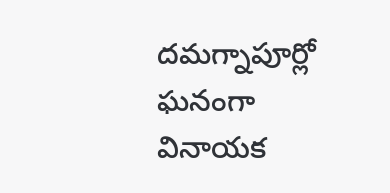దమగ్నాపూర్లో ఘనంగా వినాయక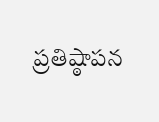ప్రతిష్ఠాపన